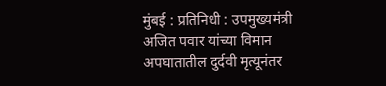मुंबई : प्रतिनिधी : उपमुख्यमंत्री अजित पवार यांच्या विमान अपघातातील दुर्दवी मृत्यूनंतर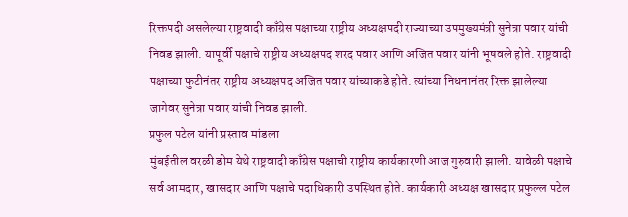रिक्तपदी असलेल्या राष्ट्रवादी काँग्रेस पक्षाच्या राष्ट्रीय अध्यक्षपदी राज्याच्या उपमुख्यमंत्री सुनेत्रा पवार यांची निवड झाली. यापूर्वी पक्षाचे राष्ट्रीय अध्यक्षपद शरद पवार आणि अजित पवार यांनी भूषवले होते. राष्ट्रवादी पक्षाच्या फुटीनंतर राष्ट्रीय अध्यक्षपद अजित पवार यांच्याकडे होते. त्यांच्या निधनानंतर रिक्त झालेल्या जागेवर सुनेत्रा पवार यांची निवड झाली.
प्रफुल पटेल यांनी प्रस्ताव मांडला
मुंबईतील वरळी डोम येथे राष्ट्रवादी काँग्रेस पक्षाची राष्ट्रीय कार्यकारणी आज गुरुवारी झाली. यावेळी पक्षाचे सर्व आमदार, खासदार आणि पक्षाचे पदाधिकारी उपस्थित होते. कार्यकारी अध्यक्ष खासदार प्रफुल्ल पटेल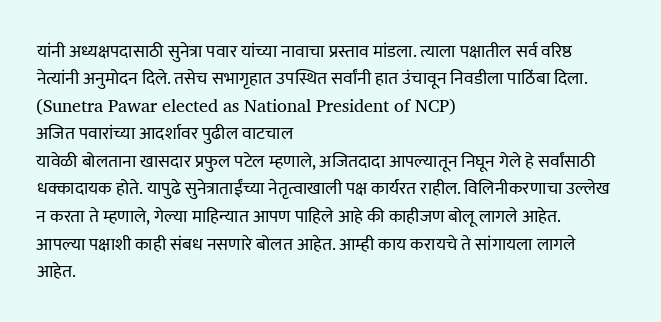यांनी अध्यक्षपदासाठी सुनेत्रा पवार यांच्या नावाचा प्रस्ताव मांडला. त्याला पक्षातील सर्व वरिष्ठ नेत्यांनी अनुमोदन दिले. तसेच सभागृहात उपस्थित सर्वांनी हात उंचावून निवडीला पाठिंबा दिला. (Sunetra Pawar elected as National President of NCP)
अजित पवारांच्या आदर्शावर पुढील वाटचाल
यावेळी बोलताना खासदार प्रफुल पटेल म्हणाले, अजितदादा आपल्यातून निघून गेले हे सर्वांसाठी धक्कादायक होते. यापुढे सुनेत्राताईंच्या नेतृत्वाखाली पक्ष कार्यरत राहील. विलिनीकरणाचा उल्लेख न करता ते म्हणाले, गेल्या माहिन्यात आपण पाहिले आहे की काहीजण बोलू लागले आहेत. आपल्या पक्षाशी काही संबध नसणारे बोलत आहेत. आम्ही काय करायचे ते सांगायला लागले आहेत.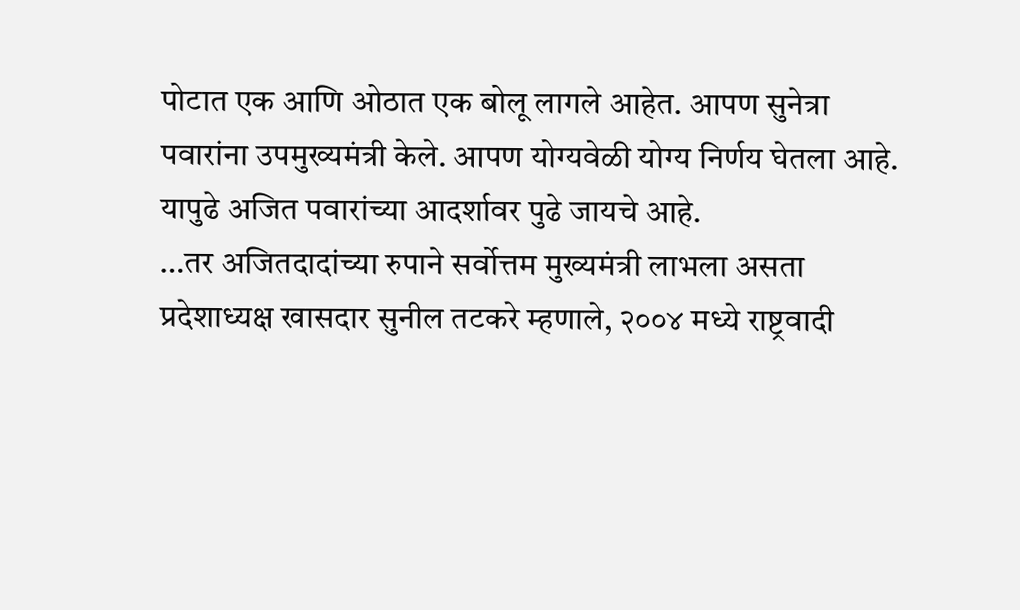पोटात एक आणि ओठात एक बोलू लागले आहेत. आपण सुनेत्रा पवारांना उपमुख्यमंत्री केले. आपण योग्यवेळी योग्य निर्णय घेतला आहे. यापुढे अजित पवारांच्या आदर्शावर पुढे जायचे आहे.
…तर अजितदादांच्या रुपाने सर्वोत्तम मुख्यमंत्री लाभला असता
प्रदेशाध्यक्ष खासदार सुनील तटकरे म्हणाले, २००४ मध्ये राष्ट्रवादी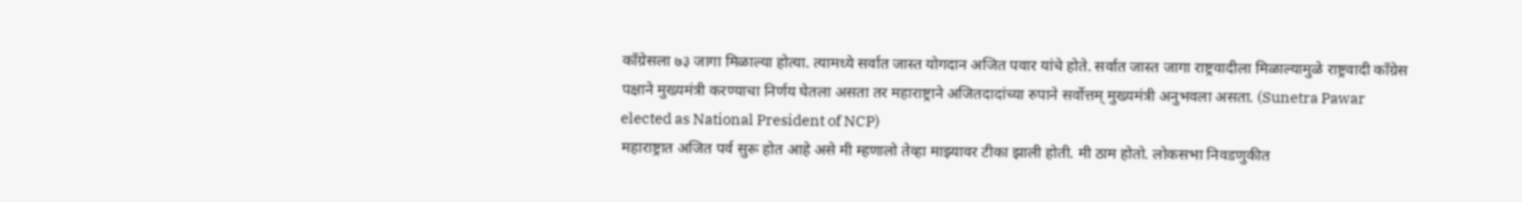काँग्रेसला ७३ जागा मिळाल्या होत्या. त्यामध्ये सर्वात जास्त योगदान अजित पवार यांचे होते. सर्वात जास्त जागा राष्ट्रवादीला मिळाल्यामुळे राष्ट्रवादी काँग्रेस पक्षाने मुख्यमंत्री करण्याचा निर्णय घेतला असता तर महाराष्ट्राने अजितदादांच्या रुपाने सर्वोत्तम् मुख्यमंत्री अनुभवला असता. (Sunetra Pawar elected as National President of NCP)
महाराष्ट्रात अजित पर्व सुरू होत आहे असे मी म्हणालो तेव्हा माझ्यावर टीका झाली होती. मी ठाम होतो. लोकसभा निवडणुकीत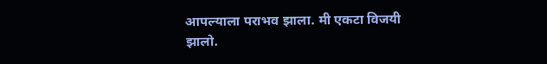आपल्याला पराभव झाला. मी एकटा विजयी झालो.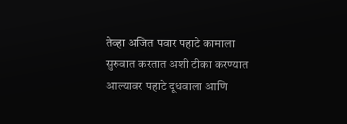तेव्हा अजित पवार पहाटे कामाला सुरुवात करतात अशी टीका करण्यात आल्यावर पहाटे दूधवाला आणि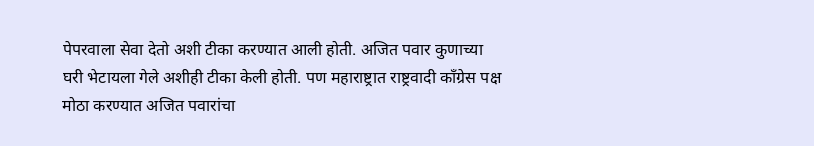पेपरवाला सेवा देतो अशी टीका करण्यात आली होती. अजित पवार कुणाच्या घरी भेटायला गेले अशीही टीका केली होती. पण महाराष्ट्रात राष्ट्रवादी काँग्रेस पक्ष मोठा करण्यात अजित पवारांचा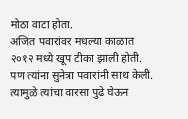मोठा वाटा होता.
अजित पवारांवर मधल्या काळात २०१२ मध्ये खूप टीका झाली होती. पण त्यांना सुनेत्रा पवारांनी साथ केली. त्यामुळे त्यांचा वारसा पुढे घेऊन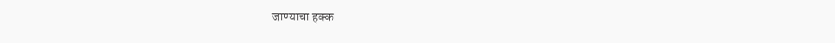जाण्याचा हक्क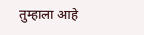तुम्हाला आहे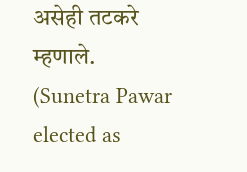असेही तटकरे म्हणाले. (Sunetra Pawar elected as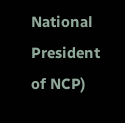National President of NCP)